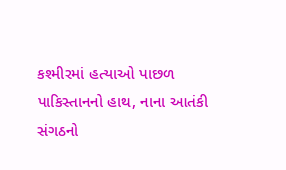કશ્મીરમાં હત્યાઓ પાછળ પાકિસ્તાનનો હાથ, નાના આતંકી સંગઠનો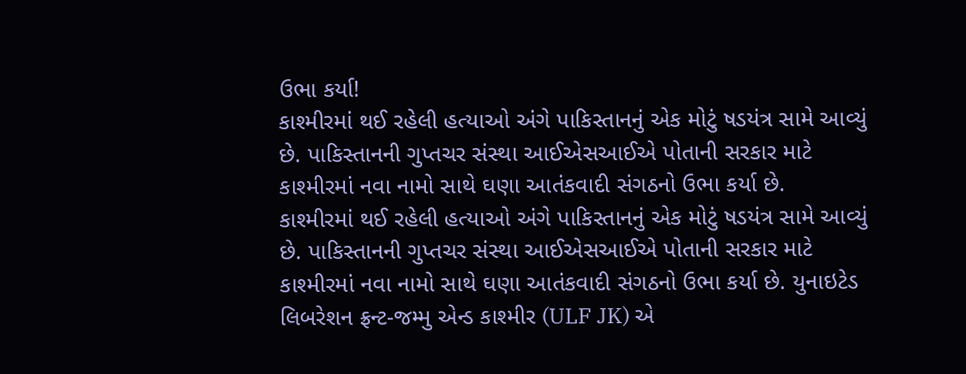ઉભા કર્યા!
કાશ્મીરમાં થઈ રહેલી હત્યાઓ અંગે પાકિસ્તાનનું એક મોટું ષડયંત્ર સામે આવ્યું છે. પાકિસ્તાનની ગુપ્તચર સંસ્થા આઈએસઆઈએ પોતાની સરકાર માટે કાશ્મીરમાં નવા નામો સાથે ઘણા આતંકવાદી સંગઠનો ઉભા કર્યા છે.
કાશ્મીરમાં થઈ રહેલી હત્યાઓ અંગે પાકિસ્તાનનું એક મોટું ષડયંત્ર સામે આવ્યું છે. પાકિસ્તાનની ગુપ્તચર સંસ્થા આઈએસઆઈએ પોતાની સરકાર માટે કાશ્મીરમાં નવા નામો સાથે ઘણા આતંકવાદી સંગઠનો ઉભા કર્યા છે. યુનાઇટેડ લિબરેશન ફ્રન્ટ-જમ્મુ એન્ડ કાશ્મીર (ULF JK) એ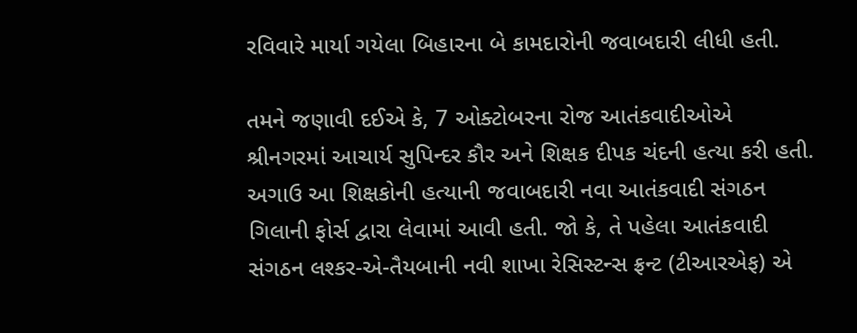રવિવારે માર્યા ગયેલા બિહારના બે કામદારોની જવાબદારી લીધી હતી.

તમને જણાવી દઈએ કે, 7 ઓક્ટોબરના રોજ આતંકવાદીઓએ શ્રીનગરમાં આચાર્ય સુપિન્દર કૌર અને શિક્ષક દીપક ચંદની હત્યા કરી હતી. અગાઉ આ શિક્ષકોની હત્યાની જવાબદારી નવા આતંકવાદી સંગઠન ગિલાની ફોર્સ દ્વારા લેવામાં આવી હતી. જો કે, તે પહેલા આતંકવાદી સંગઠન લશ્કર-એ-તૈયબાની નવી શાખા રેસિસ્ટન્સ ફ્રન્ટ (ટીઆરએફ) એ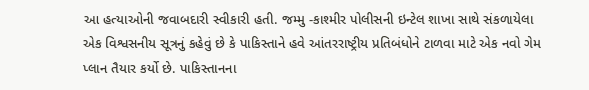આ હત્યાઓની જવાબદારી સ્વીકારી હતી. જમ્મુ -કાશ્મીર પોલીસની ઇન્ટેલ શાખા સાથે સંકળાયેલા એક વિશ્વસનીય સૂત્રનું કહેવું છે કે પાકિસ્તાને હવે આંતરરાષ્ટ્રીય પ્રતિબંધોને ટાળવા માટે એક નવો ગેમ પ્લાન તૈયાર કર્યો છે. પાકિસ્તાનના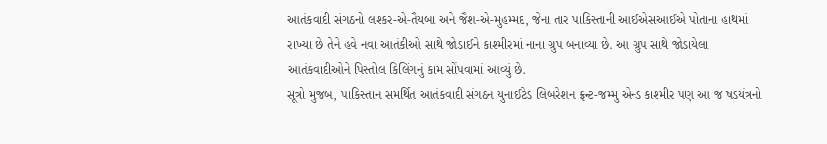આતંકવાદી સંગઠનો લશ્કર-એ-તૈયબા અને જૈશ-એ-મુહમ્મદ, જેના તાર પાકિસ્તાની આઈએસઆઈએ પોતાના હાથમાં રાખ્યા છે તેને હવે નવા આતંકીઓ સાથે જોડાઈને કાશ્મીરમાં નાના ગ્રુપ બનાવ્યા છે. આ ગ્રુપ સાથે જોડાયેલા આતંકવાદીઓને પિસ્તોલ કિલિંગનું કામ સોંપવામાં આવ્યું છે.
સૂત્રો મુજબ, પાકિસ્તાન સમર્થિત આતંકવાદી સંગઠન યુનાઈટેડ લિબરેશન ફ્રન્ટ-જમ્મુ એન્ડ કાશ્મીર પણ આ જ ષડયંત્રનો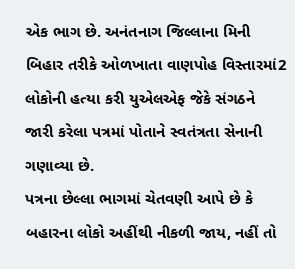એક ભાગ છે. અનંતનાગ જિલ્લાના મિની બિહાર તરીકે ઓળખાતા વાણપોહ વિસ્તારમાં2 લોકોની હત્યા કરી યુએલએફ જેકે સંગઠને જારી કરેલા પત્રમાં પોતાને સ્વતંત્રતા સેનાની ગણાવ્યા છે.
પત્રના છેલ્લા ભાગમાં ચેતવણી આપે છે કે બહારના લોકો અહીંથી નીકળી જાય, નહીં તો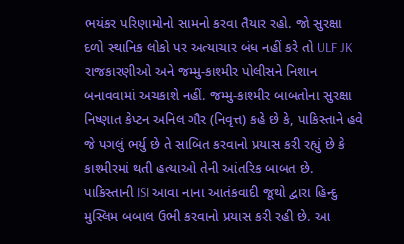ભયંકર પરિણામોનો સામનો કરવા તૈયાર રહો. જો સુરક્ષા દળો સ્થાનિક લોકો પર અત્યાચાર બંધ નહીં કરે તો ULF JK રાજકારણીઓ અને જમ્મુ-કાશ્મીર પોલીસને નિશાન બનાવવામાં અચકાશે નહીં. જમ્મુ-કાશ્મીર બાબતોના સુરક્ષા નિષ્ણાત કેપ્ટન અનિલ ગૌર (નિવૃત્ત) કહે છે કે, પાકિસ્તાને હવે જે પગલું ભર્યુ છે તે સાબિત કરવાનો પ્રયાસ કરી રહ્યું છે કે કાશ્મીરમાં થતી હત્યાઓ તેની આંતરિક બાબત છે. પાકિસ્તાની ISI આવા નાના આતંકવાદી જૂથો દ્વારા હિન્દુ મુસ્લિમ બબાલ ઉભી કરવાનો પ્રયાસ કરી રહી છે. આ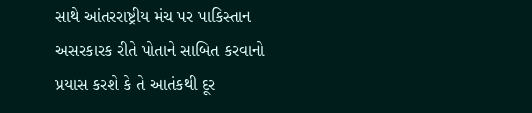સાથે આંતરરાષ્ટ્રીય મંચ પર પાકિસ્તાન અસરકારક રીતે પોતાને સાબિત કરવાનો પ્રયાસ કરશે કે તે આતંકથી દૂર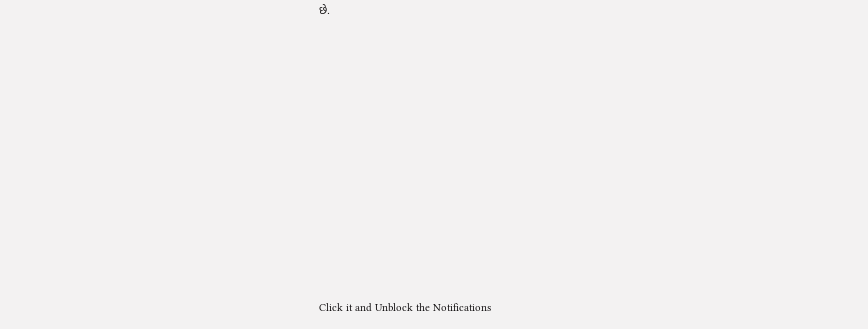છે.












Click it and Unblock the Notifications